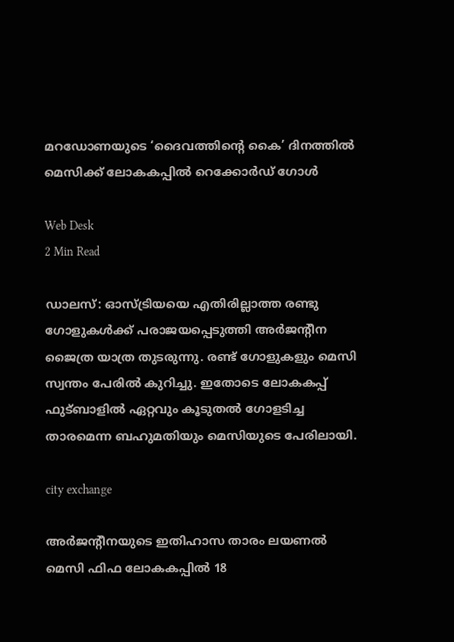മറഡോണയുടെ ‘ദൈവത്തിന്റെ കൈ’ ദിനത്തില്‍ മെസിക്ക് ലോകകപ്പില്‍ റെക്കോര്‍ഡ് ഗോള്‍

Web Desk
2 Min Read

ഡാലസ്: ഓസ്ട്രിയയെ എതിരില്ലാത്ത രണ്ടു ഗോളുകള്‍ക്ക് പരാജയപ്പെടുത്തി അര്‍ജന്റീന ജൈത്ര യാത്ര തുടരുന്നു. രണ്ട് ഗോളുകളും മെസി സ്വന്തം പേരില്‍ കുറിച്ചു. ഇതോടെ ലോകകപ്പ് ഫുട്ബാളില്‍ ഏറ്റവും കൂടുതല്‍ ഗോളടിച്ച താരമെന്ന ബഹുമതിയും മെസിയുടെ പേരിലായി.

city exchange

അര്‍ജന്റീനയുടെ ഇതിഹാസ താരം ലയണല്‍ മെസി ഫിഫ ലോകകപ്പില്‍ 18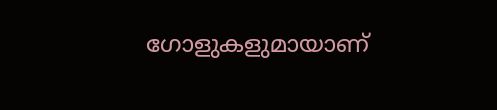ഗോളുകളുമായാണ്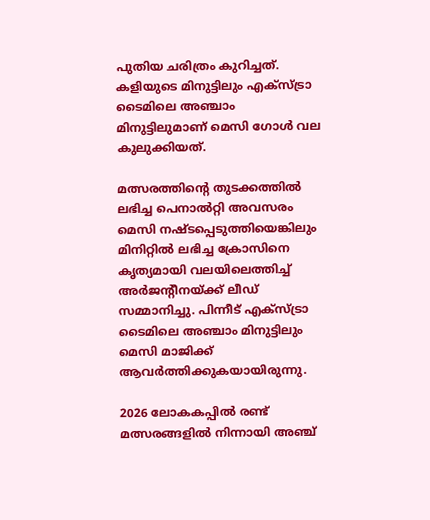പുതിയ ചരിത്രം കുറിച്ചത്. കളിയുടെ മിനുട്ടിലും എക്‌സ്ട്രാ ടൈമിലെ അഞ്ചാം മിനുട്ടിലുമാണ് മെസി ഗോള്‍ വല കുലുക്കിയത്.

മത്സരത്തിന്റെ തുടക്കത്തില്‍ ലഭിച്ച പെനാല്‍റ്റി അവസരം മെസി നഷ്ടപ്പെടുത്തിയെങ്കിലും മിനിറ്റില്‍ ലഭിച്ച ക്രോസിനെ കൃത്യമായി വലയിലെത്തിച്ച് അര്‍ജന്റീനയ്ക്ക് ലീഡ് സമ്മാനിച്ചു. പിന്നീട് എക്‌സ്ട്രാ ടൈമിലെ അഞ്ചാം മിനുട്ടിലും മെസി മാജിക്ക് ആവര്‍ത്തിക്കുകയായിരുന്നു.

2026 ലോകകപ്പില്‍ രണ്ട് മത്സരങ്ങളില്‍ നിന്നായി അഞ്ച്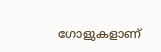ഗോളുകളാണ്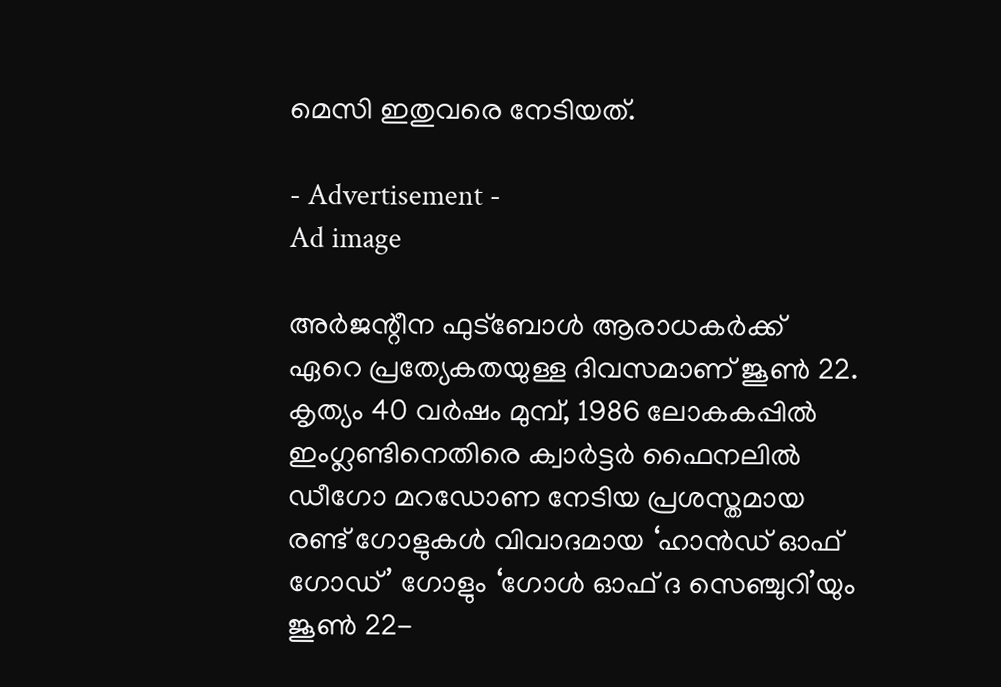മെസി ഇതുവരെ നേടിയത്.

- Advertisement -
Ad image

അര്‍ജന്റീന ഫുട്‌ബോള്‍ ആരാധകര്‍ക്ക് ഏറെ പ്രത്യേകതയുള്ള ദിവസമാണ് ജൂണ്‍ 22. കൃത്യം 40 വര്‍ഷം മുമ്പ്, 1986 ലോകകപ്പില്‍ ഇംഗ്ലണ്ടിനെതിരെ ക്വാര്‍ട്ടര്‍ ഫൈനലില്‍ ഡീഗോ മറഡോണ നേടിയ പ്രശസ്തമായ രണ്ട് ഗോളുകള്‍ വിവാദമായ ‘ഹാന്‍ഡ് ഓഫ് ഗോഡ്’ ഗോളും ‘ഗോള്‍ ഓഫ് ദ സെഞ്ചുറി’യും ജൂണ്‍ 22-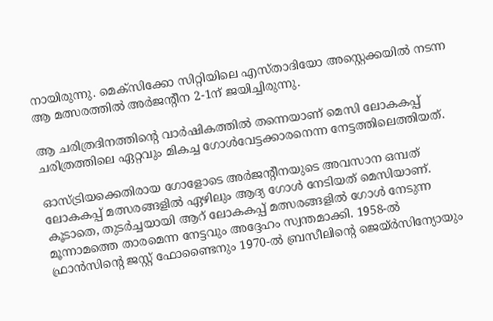നായിരുന്നു. മെക്‌സിക്കോ സിറ്റിയിലെ എസ്താദിയോ അസ്റ്റെക്കയില്‍ നടന്ന ആ മത്സരത്തില്‍ അര്‍ജന്റീന 2-1ന് ജയിച്ചിരുന്നു.

ആ ചരിത്രദിനത്തിന്റെ വാര്‍ഷികത്തില്‍ തന്നെയാണ് മെസി ലോകകപ്പ് ചരിത്രത്തിലെ ഏറ്റവും മികച്ച ഗോള്‍വേട്ടക്കാരനെന്ന നേട്ടത്തിലെത്തിയത്.

ഓസ്ട്രിയക്കെതിരായ ഗോളോടെ അര്‍ജന്റീനയുടെ അവസാന ഒമ്പത് ലോകകപ്പ് മത്സരങ്ങളില്‍ ഏഴിലും ആദ്യ ഗോള്‍ നേടിയത് മെസിയാണ്. കൂടാതെ, തുടര്‍ച്ചയായി ആറ് ലോകകപ്പ് മത്സരങ്ങളില്‍ ഗോള്‍ നേടുന്ന മൂന്നാമത്തെ താരമെന്ന നേട്ടവും അദ്ദേഹം സ്വന്തമാക്കി. 1958-ല്‍ ഫ്രാന്‍സിന്റെ ജസ്റ്റ് ഫോണ്ടൈനും 1970-ല്‍ ബ്രസീലിന്റെ ജെയ്ര്‍സിന്യോയും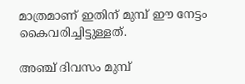മാത്രമാണ് ഇതിന് മുമ്പ് ഈ നേട്ടം കൈവരിച്ചിട്ടുള്ളത്.

അഞ്ച് ദിവസം മുമ്പ്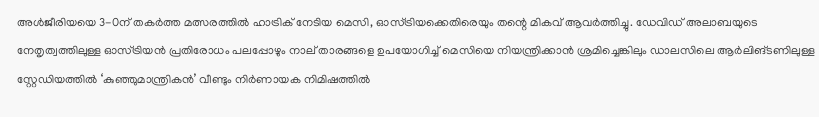അള്‍ജീരിയയെ 3-0ന് തകര്‍ത്ത മത്സരത്തില്‍ ഹാട്രിക് നേടിയ മെസി, ഓസ്ട്രിയക്കെതിരെയും തന്റെ മികവ് ആവര്‍ത്തിച്ചു. ഡേവിഡ് അലാബയുടെ നേതൃത്വത്തിലുള്ള ഓസ്ട്രിയന്‍ പ്രതിരോധം പലപ്പോഴും നാല് താരങ്ങളെ ഉപയോഗിച്ച് മെസിയെ നിയന്ത്രിക്കാന്‍ ശ്രമിച്ചെങ്കിലും ഡാലസിലെ ആര്‍ലിങ്ടണിലുള്ള സ്റ്റേഡിയത്തില്‍ ‘കുഞ്ഞുമാന്ത്രികന്‍’ വീണ്ടും നിര്‍ണായക നിമിഷത്തില്‍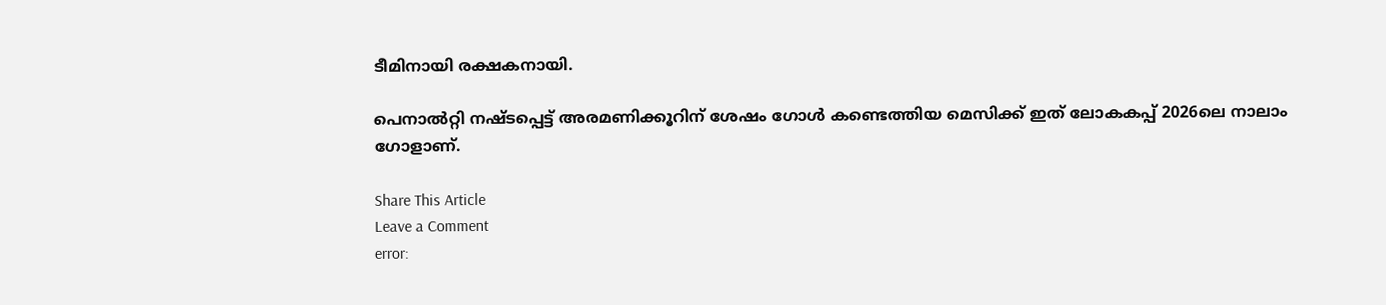ടീമിനായി രക്ഷകനായി.

പെനാല്‍റ്റി നഷ്ടപ്പെട്ട് അരമണിക്കൂറിന് ശേഷം ഗോള്‍ കണ്ടെത്തിയ മെസിക്ക് ഇത് ലോകകപ്പ് 2026ലെ നാലാം ഗോളാണ്.

Share This Article
Leave a Comment
error: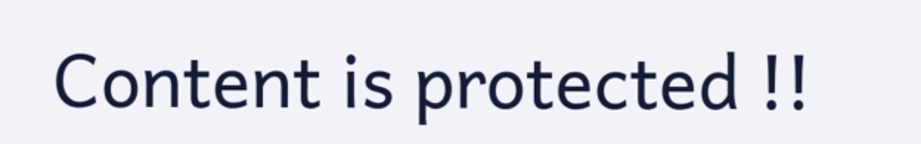Content is protected !!